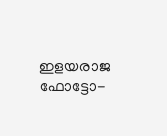ഇളയരാജ ഫോട്ടോ-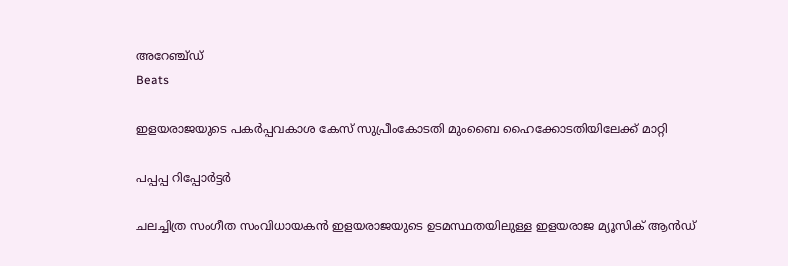അറേഞ്ച്ഡ്
Beats

ഇളയരാജയുടെ പകര്‍പ്പവകാശ കേസ് സുപ്രീംകോടതി മുംബൈ ഹൈക്കോടതിയിലേക്ക് മാറ്റി

പപ്പപ്പ റിപ്പോര്‍ട്ടര്‍

ചലച്ചിത്ര സംഗീത സംവിധായകന്‍ ഇളയരാജയുടെ ഉടമസ്ഥതയിലുള്ള ഇളയരാജ മ്യൂസിക് ആന്‍ഡ്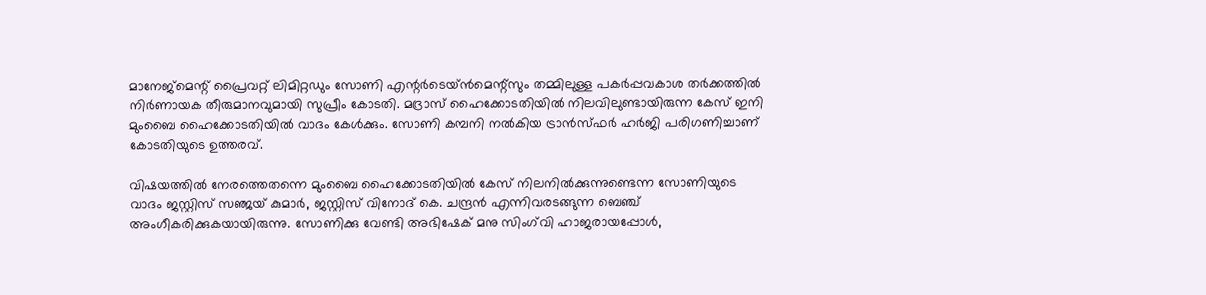മാനേജ്മെന്റ് പ്രൈവറ്റ് ലിമിറ്റഡും സോണി എന്റര്‍ടെയ്ൻമെന്റ്‌സും തമ്മിലുള്ള പകര്‍പ്പവകാശ തര്‍ക്കത്തില്‍ നിര്‍ണായക തീരുമാനവുമായി സുപ്രീം കോടതി. മദ്രാസ് ഹൈക്കോടതിയില്‍ നിലവിലുണ്ടായിരുന്ന കേസ് ഇനി മുംബൈ ഹൈക്കോടതിയില്‍ വാദം കേള്‍ക്കും. സോണി കമ്പനി നല്‍കിയ ട്രാന്‍സ്ഫര്‍ ഹര്‍ജി പരിഗണിച്ചാണ് കോടതിയുടെ ഉത്തരവ്.

വിഷയത്തില്‍ നേരത്തെതന്നെ മുംബൈ ഹൈക്കോടതിയില്‍ കേസ് നിലനില്‍ക്കുന്നുണ്ടെന്ന സോണിയുടെ വാദം ജസ്റ്റിസ് സഞ്ജയ് കുമാര്‍, ജസ്റ്റിസ് വിനോദ് കെ. ചന്ദ്രന്‍ എന്നിവരടങ്ങുന്ന ബെഞ്ച് അംഗീകരിക്കുകയായിരുന്നു. സോണിക്കു വേണ്ടി അഭിഷേക് മനു സിംഗ്‌വി ഹാജരായപ്പോള്‍,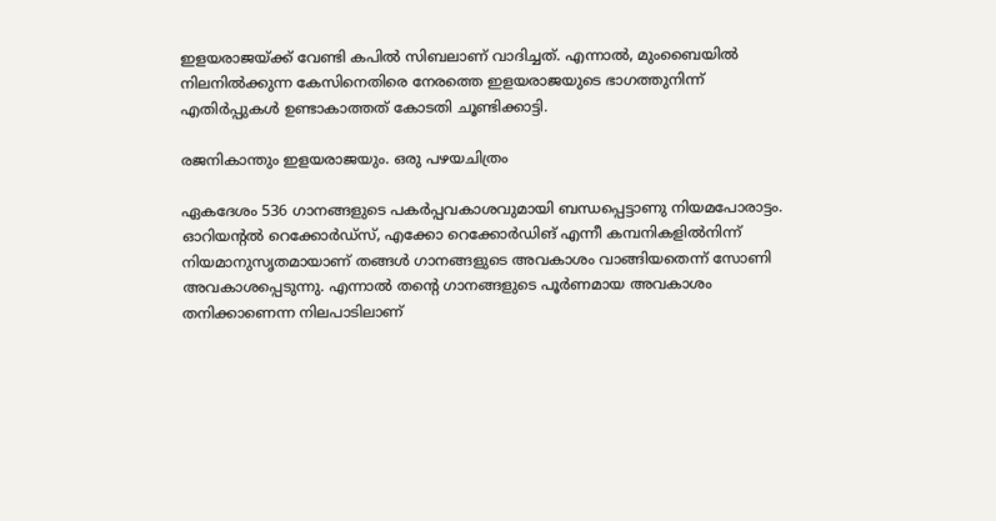ഇളയരാജയ്ക്ക് വേണ്ടി കപില്‍ സിബലാണ് വാദിച്ചത്. എന്നാല്‍, മുംബൈയില്‍ നിലനില്‍ക്കുന്ന കേസിനെതിരെ നേരത്തെ ഇളയരാജയുടെ ഭാഗത്തുനിന്ന് എതിര്‍പ്പുകള്‍ ഉണ്ടാകാത്തത് കോടതി ചൂണ്ടിക്കാട്ടി.

രജനികാന്തും ഇളയരാജയും. ഒരു പഴയചിത്രം

ഏകദേശം 536 ഗാനങ്ങളുടെ പകര്‍പ്പവകാശവുമായി ബന്ധപ്പെട്ടാണു നിയമപോരാട്ടം. ഓറിയന്റല്‍ റെക്കോര്‍ഡ്സ്, എക്കോ റെക്കോര്‍ഡിങ് എന്നീ കമ്പനികളില്‍നിന്ന് നിയമാനുസൃതമായാണ് തങ്ങള്‍ ഗാനങ്ങളുടെ അവകാശം വാങ്ങിയതെന്ന് സോണി അവകാശപ്പെടുന്നു. എന്നാല്‍ തന്റെ ഗാനങ്ങളുടെ പൂര്‍ണമായ അവകാശം തനിക്കാണെന്ന നിലപാടിലാണ്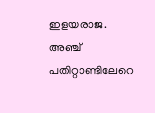ഇളയരാജ. അഞ്ച് പതിറ്റാണ്ടിലേറെ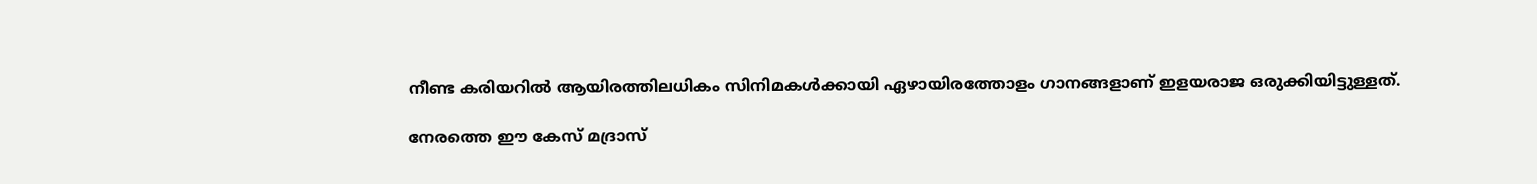നീണ്ട കരിയറില്‍ ആയിരത്തിലധികം സിനിമകള്‍ക്കായി ഏഴായിരത്തോളം ഗാനങ്ങളാണ് ഇളയരാജ ഒരുക്കിയിട്ടുള്ളത്.

നേരത്തെ ഈ കേസ് മദ്രാസ്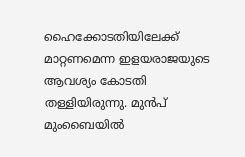ഹൈക്കോടതിയിലേക്ക് മാറ്റണമെന്ന ഇളയരാജയുടെ ആവശ്യം കോടതി തള്ളിയിരുന്നു. മുന്‍പ് മുംബൈയില്‍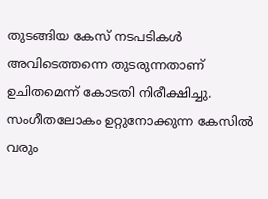തുടങ്ങിയ കേസ് നടപടികള്‍ അവിടെത്തന്നെ തുടരുന്നതാണ് ഉചിതമെന്ന് കോടതി നിരീക്ഷിച്ചു. സംഗീതലോകം ഉറ്റുനോക്കുന്ന കേസില്‍ വരും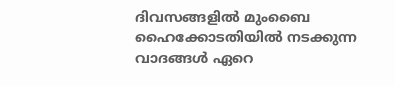ദിവസങ്ങളില്‍ മുംബൈ ഹൈക്കോടതിയില്‍ നടക്കുന്ന വാദങ്ങള്‍ ഏറെ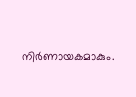നിര്‍ണായകമാകും.